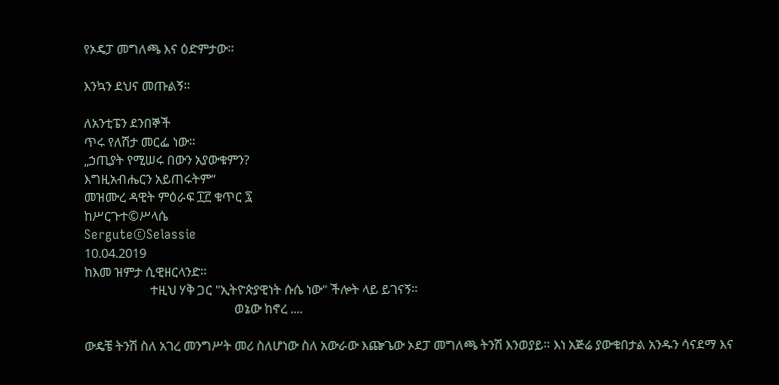የኦዴፓ መግለጫ እና ዕድምታው።

እንኳን ደህና መጡልኝ።

ለአንቲፔን ደንበኞች
ጥሩ የለሽታ መርፌ ነው።
„ኃጢያት የሚሠሩ በውን አያውቁምን?
እግዚአብሔርን አይጠሩትም“
መዝሙረ ዳዊት ምዕራፍ ፲፫ ቁጥር ፯
ከሥርጉተ©ሥላሴ
Sergute©Selassie
10.04.2019
ከእመ ዝምታ ሲዊዘርላንድ።
                      ተዚህ ሃቅ ጋር "ኢትዮጵያዊነት ሱሴ ነው" ችሎት ላይ ይገናኝ።
                                                  ወኔው ከኖረ ....

ውዴቼ ትንሽ ስለ አገረ መንግሥት መሪ ስለሆነው ስለ አውራው እጬጌው ኦደፓ መግለጫ ትንሽ እንወያይ። እነ አጅሬ ያውቁበታል አንዱን ሳናደማ እና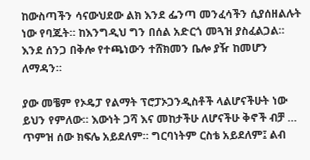ከውስጣችን ሳናውህደው ልክ እንደ ፌንጣ መንፈሳችን ሲያሰዘልሉት ነው የባጁት። ከእንግዲህ ግን በሰል አድርጎ መጓዝ ያስፈልጋል። እንደ ሰንጋ በቅሎ የተጫነውን ተሸክመን ቤሎ ያዥ ከመሆን ለማዳን።

ያው መቼም የኦዴፓ የልማት ፕሮፓኦጋንዲስቶች ላልሆናችሁት ነው ይህን የምለው። እውነት ጋሻ እና መከታችሁ ለሆናችሁ ቅኖች ብቻ … ጥምዝ ሰው ክፍሌ አይደለም። ግርባነትም ርስቴ አይደለም፤ ልብ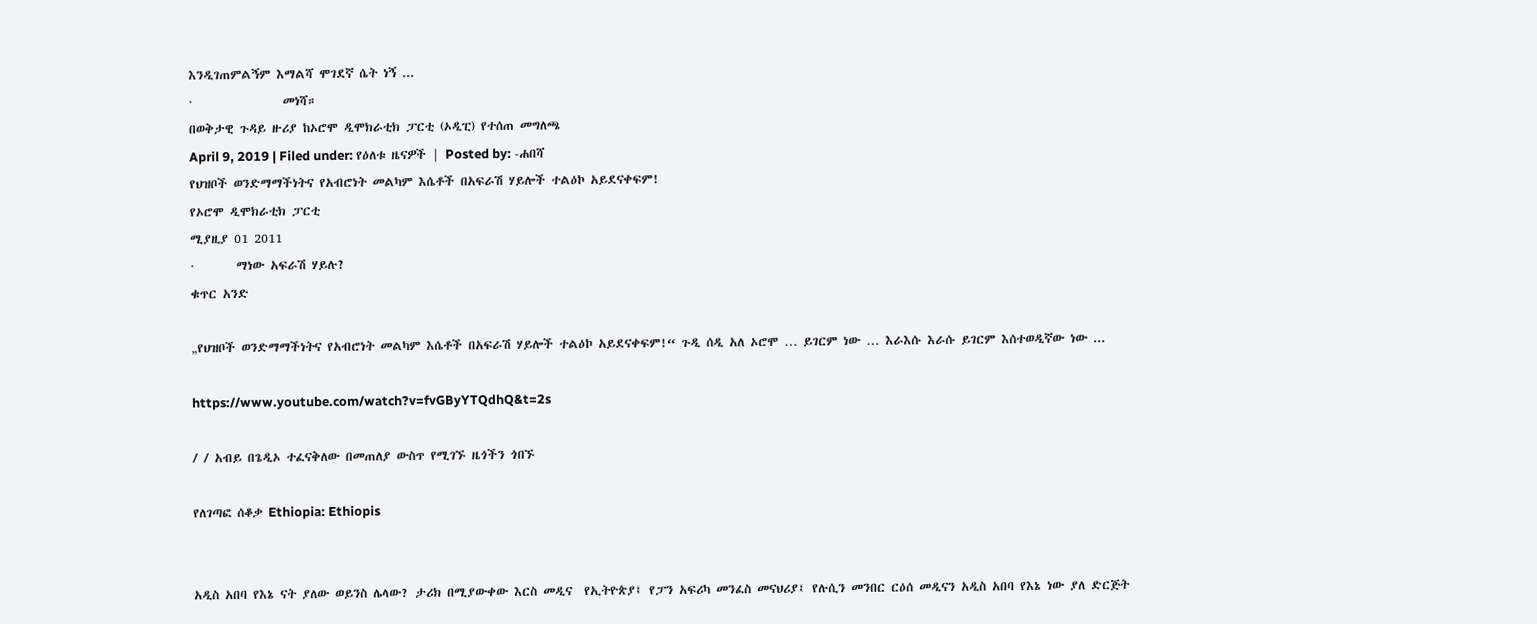እንዲገጠምልኝም እማልሻ ሞገደኛ ሴት ነኝ ...
·               መነሻ።
በወቅታዊ ጉዳይ ዙሪያ ከኦሮሞ ዲሞክራቲክ ፓርቲ (ኦዲፒ) የተሰጠ መግለጫ
April 9, 2019 | Filed under: የዕለቱ ዜናዎች | Posted by: -ሐበሻ
የህዝቦች ወንድማማችነትና የአብሮነት መልካም እሴቶች በአፍራሽ ሃይሎች ተልዕኮ አይደናቀፍም!
የኦሮሞ ዲሞክራቲክ ፓርቲ
ሚያዚያ 01 2011
·       ማነው አፍራሽ ሃይሉ?
ቁጥር አንድ

„የህዝቦች ወንድማማችነትና የአብሮነት መልካም እሴቶች በአፍራሽ ሃይሎች ተልዕኮ አይደናቀፍም!“ ጉዲ ሰዲ አለ ኦሮሞ … ይገርም ነው … እራእሱ እራሱ ይገርም እሰተወዲኛው ነው ...

https://www.youtube.com/watch?v=fvGByYTQdhQ&t=2s

/ / አብይ በጌዲኦ ተፈናቅለው በመጠለያ ውስጥ የሚገኙ ዜጎችን ጎበኙ

የለገጣፎ ሰቆቃ Ethiopia: Ethiopis


አዲስ አበባ የእኔ ናት ያለው ወይንስ ሌላው? ታሪክ በሚያውቀው እርስ መዲና  የኢትዮጵያ፤ የፓን አፍሪካ መንፈስ መናህሪያ፤ የሉሲን መንበር ርዕሰ መዲናን አዲስ አበባ የእኔ ነው ያለ ድርጅት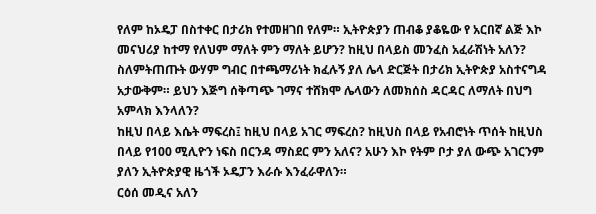የለም ከኦዴፓ በስተቀር በታሪክ የተመዘገበ የለም። ኢትዮጵያን ጠብቆ ያቆዬው የ አርበኛ ልጅ እኮ መናህሪያ ከተማ የለህም ማለት ምን ማለት ይሆን? ከዚህ በላይስ መንፈስ አፈራሽነት አለን?
ስለምትጠጡት ውሃም ግብር በተጫማሪነት ክፈሉኝ ያለ ሌላ ድርጅት በታሪክ ኢትዮጵያ አስተናግዳ አታውቅም። ይህን እጅግ ሰቅጣጭ ገማና ተሸክሞ ሌላውን ለመክሰስ ዳርዳር ለማለት በህግ አምላክ እንላለን?
ከዚህ በላይ እሴት ማፍረስ፤ ከዚህ በላይ አገር ማፍረስ? ከዚህስ በላይ የአብሮነት ጥሰት ከዚህስ በላይ የ100 ሚሊዮን ነፍስ በርንዳ ማስደር ምን አለና? አሁን እኮ የትም ቦታ ያለ ውጭ አገርንም ያለን ኢትዮጵያዊ ዜጎች ኦዴፓን እራሱ እንፈራዋለን።
ርዕሰ መዲና አለን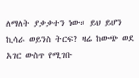ለማለት ያቃቃተን ነው። ይህ ይሆን ኪሳራ ወይንስ ትርፍ? ዛሬ ከውጭ ወደ አገር ውስጥ የሚገቡ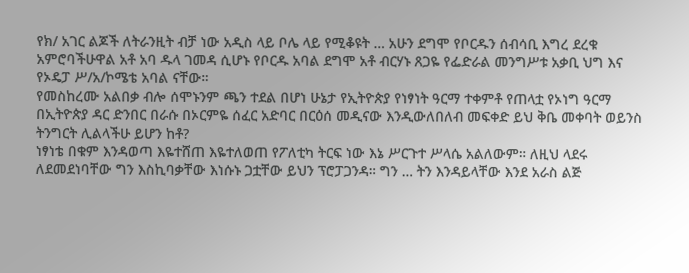የክ/ አገር ልጆች ለትራንዚት ብቻ ነው አዲስ ላይ ቦሌ ላይ የሚቆዩት … አሁን ደግሞ የቦርዱን ሰብሳቢ እግረ ደረቁ አምሮባችሁዋል አቶ አባ ዱላ ገመዳ ሲሆኑ የቦርዱ አባል ደግሞ አቶ ብርሃኑ ጸጋዬ የፌድራል መንግሥቱ አቃቢ ህግ እና የኦዴፓ ሥ/አ/ኮሜቴ አባል ናቸው።
የመስከረሙ አልበቃ ብሎ ሰሞኑንም ጫን ተደል በሆነ ሁኔታ የኢትዮጵያ የነፃነት ዓርማ ተቀምቶ የጠላቷ የኦነግ ዓርማ በኢትዮጵያ ዳር ድንበር በራሱ በኦርምዬ ሰፈር አድባር በርዕሰ መዲናው እንዲውለበለብ መፍቀድ ይህ ቅቤ መቀባት ወይንስ ትንግርት ሊልላችሁ ይሆን ከቶ?
ነፃነቴ በቁም እንዳወጣ እዬተሸጠ እዬተለወጠ የፖለቲካ ትርፍ ነው እኔ ሥርጉተ ሥላሴ አልለውም። ለዚህ ላደሩ ለደመደነባቸው ግን እስኪባቃቸው እነሱኑ ጋቷቸው ይህን ፕሮፓጋንዳ። ግን … ትን እንዳይላቸው እንደ አራስ ልጅ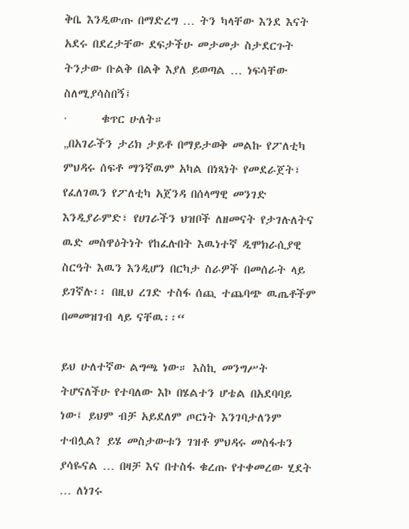ቅቤ እንዲውጡ በማድረግ … ትን ካላቸው እንደ እናት አደሩ በደረታቸው ደፍታችሁ መታመታ ስታደርጉት ትንታው ቡልቅ በልቅ እያለ ይወጣል … ነፍሳቸው ስለሚያሳስበኝ፤
·       ቁጥር ሁለት።
„በአገራችን ታሪክ ታይቶ በማይታወቅ መልኩ የፖለቲካ ምህዳሩ ሰፍቶ ማንኛዉም አካል በነጻነት የመደራጀት፣ የፈለገዉን የፖለቲካ አጀንዳ በሰላማዊ መንገድ እንዲያራምድ፣ የሀገራችን ህዝቦች ለዘመናት የታገሉለትና ዉድ መስዋዕትነት የከፈሉበት እዉነተኛ ዲሞክራሲያዊ ስርዓት እዉን እንዲሆን በርካታ ስራዎች በመሰራት ላይ ይገኛሉ፡፡ በዚህ ረገድ ተስፋ ሰጪ ተጨባጭ ዉጤቶችም በመመዝገብ ላይ ናቸዉ፡፡“

ይህ ሁለተኛው ልግጫ ነው። እስኪ መንግሥት ትሆናለችሁ የተባለው እኮ በሄልተን ሆቴል በአደባባይ ነው፤ ይህም ብቻ አይደለም ጦርነት እንገባታለንም ተብሏል? ይሄ መስታውቱን ገዝቶ ምህዳሩ መስፋቱን ያሳዬናል … በዛቻ እና በተስፋ ቁረጡ የተቀመረው ሂደት … ለነገሩ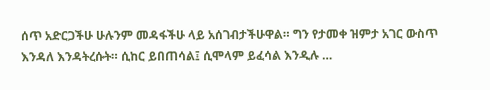ሰጥ አድርጋችሁ ሁሉንም መዳፋችሁ ላይ አሰገብታችሁዋል። ግን የታመቀ ዝምታ አገር ውስጥ እንዳለ እንዳትረሱት። ሲከር ይበጠሳል፤ ሲሞላም ይፈሳል እንዲሉ …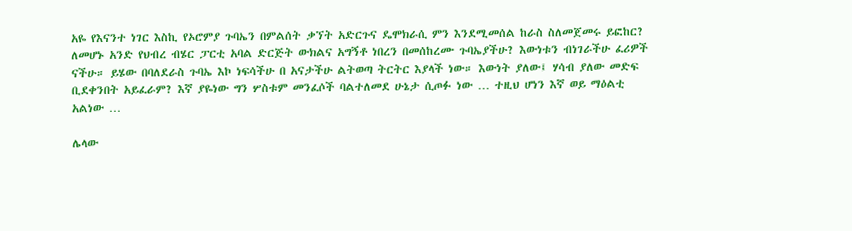አዬ የእናንተ ነገር እስኪ የኦሮምያ ጉባኤን በምልሰት ቃኘት አድርጉና ዴሞክራሲ ምን እንደሚመሰል ከራስ ስለመጀመሩ ይፎከር? ለመሆኑ አንድ የህብረ ብሄር ፓርቲ አባል ድርጅት ውክልና አግኝቶ ነበረን በመሰከረሙ ጉባኤያችሁ? እውነቱን ብነገራችሁ ፈሪዎች ናችሁ። ይሄው በባለደራስ ጉባኤ እኮ ነፍሳችሁ በ አናታችሁ ልትወጣ ትርትር እያላች ነው። እውነት ያለው፤ ሃሳብ ያለው መድፍ ቢደቀንበት አይፈራም? እኛ ያዬነው ግን ሦስቱም መንፈሶች ባልተለመደ ሁኔታ ሲጦፉ ነው … ተዚህ ሆነን እኛ ወይ ማዕልቲ አልነው …

ሌላው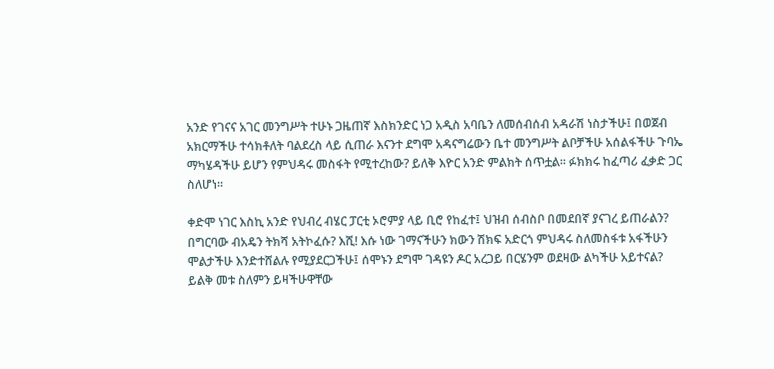አንድ የገናና አገር መንግሥት ተሁኑ ጋዜጠኛ እስክንድር ነጋ አዲስ አባቤን ለመሰብሰብ አዳራሽ ነስታችሁ፤ በወጀብ አክርማችሁ ተሳክቶለት ባልደረስ ላይ ሲጠራ እናንተ ደግሞ አዳናግሬውን ቤተ መንግሥት ልቦቻችሁ አሰልፋችሁ ጉባኤ ማካሄዳችሁ ይሆን የምህዳሩ መስፋት የሚተረከው? ይለቅ እዮር አንድ ምልክት ሰጥቷል። ፉክክሩ ከፈጣሪ ፈቃድ ጋር ስለሆነ።

ቀድሞ ነገር እስኪ አንድ የህብረ ብሄር ፓርቲ ኦሮምያ ላይ ቢሮ የከፈተ፤ ህዝብ ሰብስቦ በመደበኛ ያናገረ ይጠራልን? በግርባው ብአዴን ትክሻ አትኮፈሱ? እሺ! እሱ ነው ገማናችሁን ክውን ሽክፍ አድርጎ ምህዳሩ ስለመስፋቱ አፋችሁን ሞልታችሁ እንድተሸልሉ የሚያደርጋችሁ፤ ሰሞኑን ደግሞ ገዳዩን ዶር አረጋይ በርሄንም ወደዛው ልካችሁ አይተናል? ይልቅ መቱ ስለምን ይዛችሁዋቸው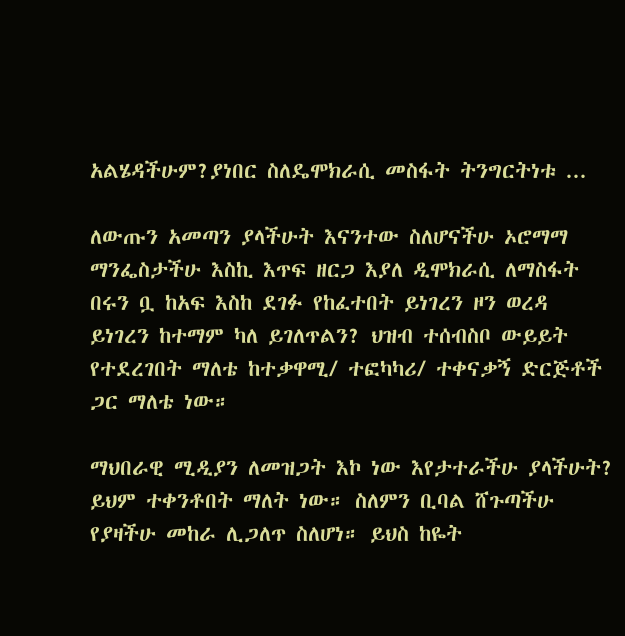አልሄዳችሁም?ያነበር ስለዴሞክራሲ መስፋት ትንግርትነቱ ...

ለውጡን አመጣን ያላችሁት እናንተው ስለሆናችሁ ኦሮማማ ማንፌስታችሁ እስኪ እጥፍ ዘርጋ እያለ ዲሞክራሲ ለማስፋት በሩን ቧ ከአፍ እስከ ደገፉ የከፈተበት ይነገረን ዞን ወረዳ ይነገረን ከተማም ካለ ይገለጥልን? ህዝብ ተሰብስቦ ውይይት የተደረገበት ማለቴ ከተቃዋሚ/ ተፎካካሪ/ ተቀናቃኝ ድርጅቶች ጋር ማለቴ ነው።

ማህበራዊ ሚዲያን ለመዝጋት እኮ ነው እየታተራችሁ ያላችሁት? ይህም ተቀንቶበት ማለት ነው። ስለምን ቢባል ሸጉጣችሁ የያዛችሁ መከራ ሊጋለጥ ስለሆነ። ይህስ ከዬት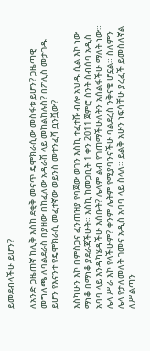ይመደብላችሁ ይሆን?

ለአንድ ጋዜጠኛ ከሊቅ እስከ ደቂቅ መናጥ ዴሞክራሲው መስፋቱ ይሆን? ጋዜጣዊ መግለጫ ለባልደራስ በያዘው በከፈለው አዳራሽ ላይ መከልከሉስ? በፖሊስ መታገዱ ይሆን የእናንተ የዴሞክራሲ መፈተኛው ወይንስ መተንፈሻ ቧንቯው?

እስካሁን እኮ በምስጋና ፈንጠዝያ የባጀው ወገን እስኪ ተፈተሹ ብሎ አህዱ ሲል እኮ ነው ማነቆ በማነቆ ያደራጃችሁት። እስኪ ከመጋቢት 1 ቀን 2011 ጀምሮ ስንት ስብሰባ አዲስ አባባ ላይ እንዳካሄዳችሁ እሰቡት? ሌላም ልብ የገጠማችሁለትን አሰልፋችሁ ማለት ነው። ሌላ ሥራ እኮ የላችሁም? ቀንም ሌትም የሚያባንናችሁ ባልደረስ ንቅናቄ ሆኗል። ስለምን ሌላ የታለመለት ገመና አዲስ አባባ ላይ ስላለ። ይልቅ አሁን ነፍሳቸሁ ያረፈች ይመስለኛል ለሥልጣን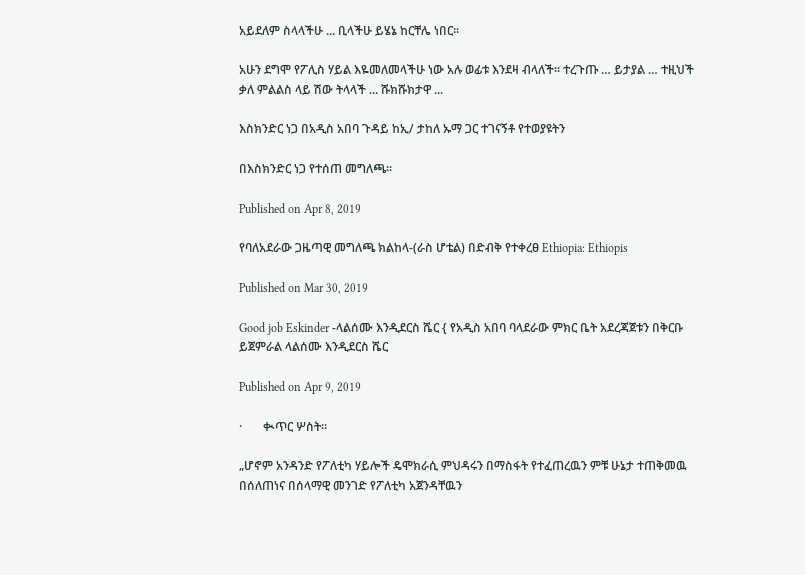አይደለም ስላላችሁ ... ቢላችሁ ይሄኔ ከርቸሌ ነበር።

አሁን ደግሞ የፖሊስ ሃይል እዬመለመላችሁ ነው አሉ ወፊቱ እንደዛ ብላለች። ተረጉጡ … ይታያል … ተዚህች ቃለ ምልልስ ላይ ሽው ትላላች ... ሹክሹክታዋ ...

እስክንድር ነጋ በአዲስ አበባ ጉዳይ ከኢ/ ታከለ ኡማ ጋር ተገናኝቶ የተወያዩትን

በእስክንድር ነጋ የተሰጠ መግለጫ፡፡

Published on Apr 8, 2019

የባለአደራው ጋዜጣዊ መግለጫ ክልከላ-(ራስ ሆቴል) በድብቅ የተቀረፀ Ethiopia: Ethiopis

Published on Mar 30, 2019

Good job Eskinder -ላልሰሙ እንዲደርስ ሼር { የአዲስ አበባ ባላደራው ምክር ቤት አደረጃጀቱን በቅርቡ ይጀምራል ላልሰሙ እንዲደርስ ሼር

Published on Apr 9, 2019

·       ቊጥር ሦስት።

„ሆኖም አንዳንድ የፖለቲካ ሃይሎች ዴሞክራሲ ምህዳሩን በማስፋት የተፈጠረዉን ምቹ ሁኔታ ተጠቅመዉ በሰለጠነና በሰላማዊ መንገድ የፖለቲካ አጀንዳቸዉን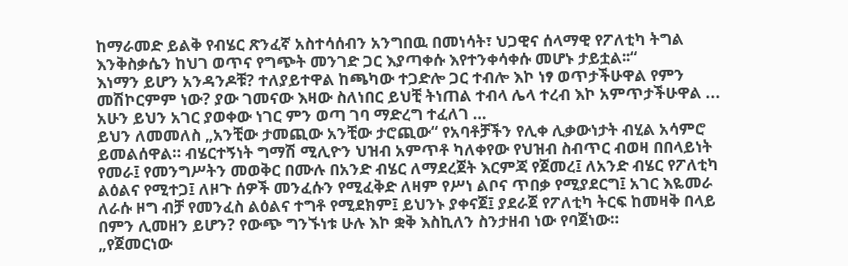ከማራመድ ይልቅ የብሄር ጽንፈኛ አስተሳሰብን አንግበዉ በመነሳት፣ ህጋዊና ሰላማዊ የፖለቲካ ትግል እንቅስቃሴን ከህገ ወጥና የግጭት መንገድ ጋር እያጣቀሱ እየተንቀሳቀሱ መሆኑ ታይቷል፡፡“
እነማን ይሆን አንዳንዶቹ? ተለያይተዋል ከጫካው ተጋድሎ ጋር ተብሎ እኮ ነፃ ወጥታችሁዋል የምን መሽኮርምም ነው? ያው ገመናው እዛው ስለነበር ይህቺ ትነጠል ተብላ ሌላ ተረብ እኮ አምጥታችሁዋል ...  አሁን ይህን አገር ያወቀው ነገር ምን ወጣ ገባ ማድረግ ተፈለገ …
ይህን ለመመለስ „አንቺው ታመጪው አንቺው ታሮጪው“ የአባቶቻችን የሊቀ ሊቃውነታት ብሂል አሳምሮ ይመልሰዋል። ብሄርተኝነት ግማሽ ሚሊዮን ህዝብ አምጥቶ ካለቀየው የህዝብ ስብጥር ብወዛ በበላይነት የመራ፤ የመንግሥትን መወቅር በሙሉ በአንድ ብሄር ለማደረጀት እርምጃ የጀመረ፤ ለአንድ ብሄር የፖለቲካ ልዕልና የሚተጋ፤ ለዞጉ ሰዎች መንፈሱን የሚፈቅድ ለዛም የሥነ ልቦና ጥበቃ የሚያደርግ፤ አገር እዬመራ ለራሱ ዞግ ብቻ የመንፈስ ልዕልና ተግቶ የሚደክም፤ ይህንኑ ያቀናጀ፤ ያደራጀ የፖለቲካ ትርፍ ከመዛቅ በላይ በምን ሊመዘን ይሆን? የውጭ ግንኙነቱ ሁሉ እኮ ቋቅ እስኪለን ስንታዘብ ነው የባጀነው።
„የጀመርነው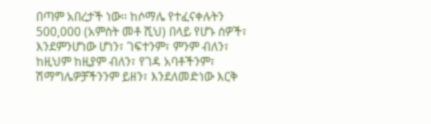በጣም አበረታች ነው፡፡ ከሶማሌ የተፈናቀሉትን 500,000 (አምስት መቶ ሺህ) በላይ የሆኑ ሰዎች፣ እንደምንሆነው ሆነን፣ ገፍተንም፣ ምንም ብለን፣ ከዚህም ከዚያም ብለን፣ የገዳ አባቶችንም፣ ሽማግሌዎቻችንንም ይዘን፣ እንደለመድነው እርቅ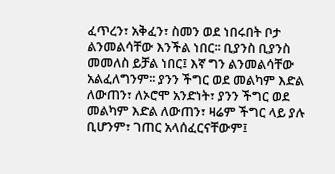ፈጥረን፣ አቅፈን፣ ስመን ወደ ነበሩበት ቦታ ልንመልሳቸው እንችል ነበር፡፡ ቢያንስ ቢያንስ መመለስ ይቻል ነበር፤ እኛ ግን ልንመልሳቸው አልፈለግንም፡፡ ያንን ችግር ወደ መልካም እድል ለውጠን፣ ለኦሮሞ አንድነት፣ ያንን ችግር ወደ መልካም እድል ለውጠን፣ ዛሬም ችግር ላይ ያሉ ቢሆንም፣ ገጠር አላሰፈርናቸውም፤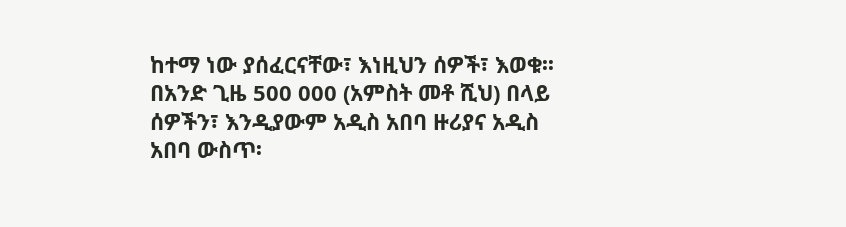ከተማ ነው ያሰፈርናቸው፣ እነዚህን ሰዎች፣ እወቁ፡፡ በአንድ ጊዜ 500 000 (አምስት መቶ ሺህ) በላይ ሰዎችን፣ እንዲያውም አዲስ አበባ ዙሪያና አዲስ አበባ ውስጥ፡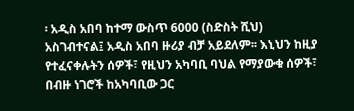፡ አዲስ አበባ ከተማ ውስጥ 6000 (ስድስት ሺህ) አስገብተናል፤ አዲስ አበባ ዙሪያ ብቻ አይደለም፡፡ እኒህን ከዚያ የተፈናቀሉትን ሰዎች፣ የዚህን አካባቢ ባህል የማያውቁ ሰዎች፣ በብዙ ነገሮች ከአካባቢው ጋር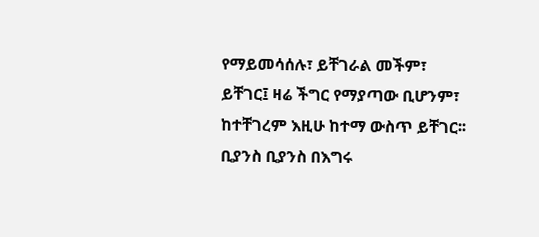የማይመሳሰሉ፣ ይቸገራል መችም፣ ይቸገር፤ ዛሬ ችግር የማያጣው ቢሆንም፣ ከተቸገረም እዚሁ ከተማ ውስጥ ይቸገር፡፡ ቢያንስ ቢያንስ በእግሩ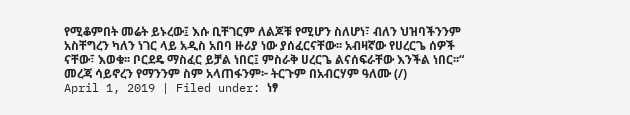የሚቆምበት መሬት ይኑረው፤ እሱ ቢቸገርም ለልጆቹ የሚሆን ስለሆነ፣ ብለን ህዝባችንንም አስቸግረን ካለን ነገር ላይ አዲስ አበባ ዙሪያ ነው ያሰፈርናቸው፡፡ አብዛኛው የሀረርጌ ሰዎች ናቸው፣ እወቁ፡፡ ቦርደዴ ማስፈር ይቻል ነበር፤ ምስራቅ ሀረርጌ ልናሰፍራቸው እንችል ነበር፡፡“
መረጃ ሳይኖረን የማንንም ስም አላጠፋንም፦ ትርጉም በአብርሃም ዓለሙ (/)
April 1, 2019 | Filed under: ነፃ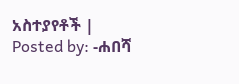አስተያየቶች | Posted by: -ሐበሻ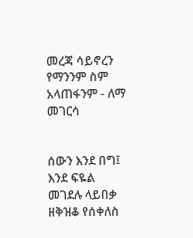መረጃ ሳይኖረን የማንንም ስም አላጠፋንም - ለማ መገርሳ


ሰውን እንደ በግ፤ እንደ ፍዬል መገደሉ ላይበቃ ዘቅዝቆ የሰቀለስ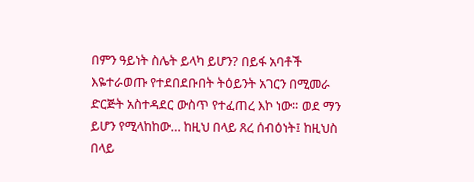በምን ዓይነት ስሌት ይላካ ይሆን? በይፋ አባቶች እዬተራወጡ የተደበደቡበት ትዕይንት አገርን በሚመራ ድርጅት አስተዳደር ውስጥ የተፈጠረ እኮ ነው። ወደ ማን ይሆን የሚላከከው… ከዚህ በላይ ጸረ ሰብዕነት፤ ከዚህስ በላይ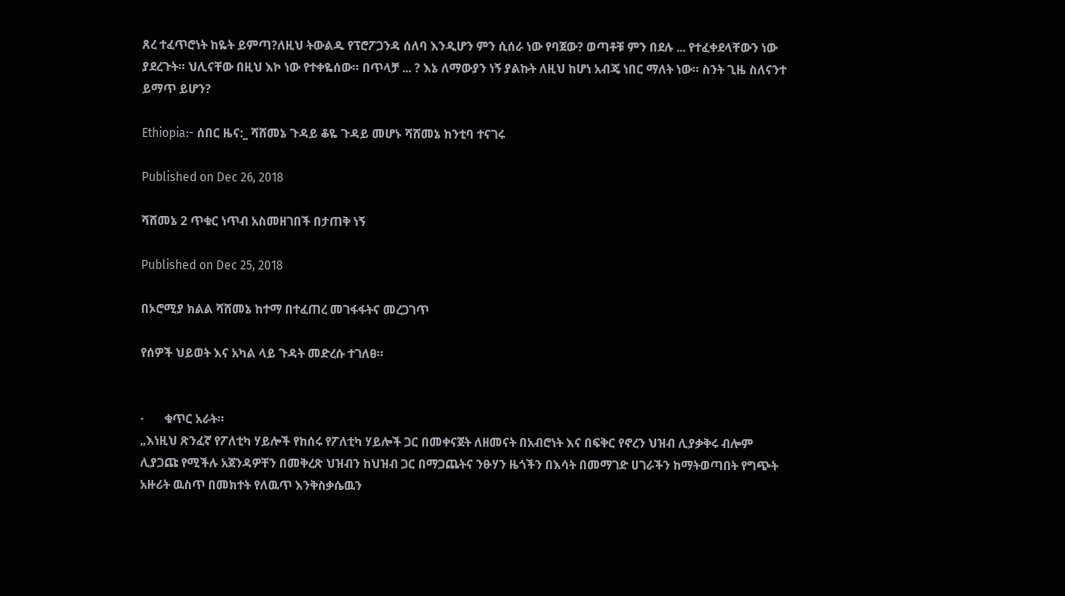ጸረ ተፈጥሮነት ከዬት ይምጣ?ለዚህ ትውልዱ የፕሮፖጋንዳ ሰለባ እንዲሆን ምን ሲሰራ ነው የባጀው? ወጣቶቹ ምን በደሉ ... የተፈቀደላቸውን ነው ያደረጉት። ህሊናቸው በዚህ እኮ ነው የተቀዬሰው። በጥላቻ ... ? እኔ ለማውያን ነኝ ያልኩት ለዚህ ከሆነ አብጄ ነበር ማለት ነው። ስንት ጊዜ ስለናንተ ይማጥ ይሆን?

Ethiopia:- ሰበር ዜና:_ ሻሸመኔ ጉዳይ ቆዬ ጉዳይ መሆኑ ሻሸመኔ ከንቲባ ተናገሩ

Published on Dec 26, 2018

ሻሸመኔ 2 ጥቁር ነጥብ አስመዘገበች በታጠቅ ነኝ

Published on Dec 25, 2018

በኦሮሚያ ክልል ሻሸመኔ ከተማ በተፈጠረ መገፋፋትና መረጋገጥ

የሰዎች ህይወት እና አካል ላይ ጉዳት መድረሱ ተገለፀ።


·       ቁጥር አራት።
„እነዚህ ጽንፈኛ የፖለቲካ ሃይሎች የከሰሩ የፖለቲካ ሃይሎች ጋር በመቀናጀት ለዘመናት በአብሮነት እና በፍቅር የኖረን ህዝብ ሊያቃቅሩ ብሎም ሊያጋጩ የሚችሉ አጀንዳዎቸን በመቅረጽ ህዝብን ከህዝብ ጋር በማጋጨትና ንፁሃን ዜጎችን በእሳት በመማገድ ሀገራችን ከማትወጣበት የግጭት አዙሪት ዉስጥ በመክተት የለዉጥ እንቅስቃሴዉን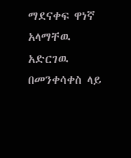ማደናቀፍ ዋነኛ አላማቸዉ አድርገዉ በመንቀሳቀስ ላይ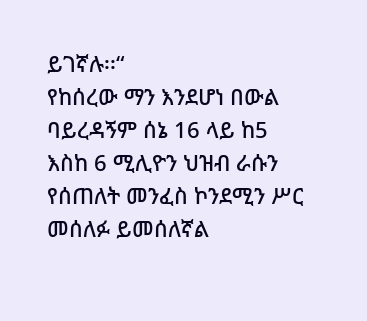ይገኛሉ፡፡“
የከሰረው ማን እንደሆነ በውል ባይረዳኝም ሰኔ 16 ላይ ከ5 እስከ 6 ሚሊዮን ህዝብ ራሱን የሰጠለት መንፈስ ኮንደሚን ሥር መሰለፉ ይመሰለኛል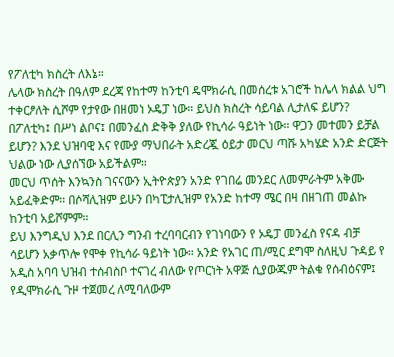የፖለቲካ ክስረት ለእኔ።
ሌላው ክስረት በዓለም ደረጃ የከተማ ከንቲባ ዴሞክራሲ በመሰረቱ አገሮች ከሌላ ክልል ህግ ተቀርፆለት ሲሾም የታየው በዘመነ ኦዴፓ ነው። ይህስ ክስረት ሳይባል ሊታለፍ ይሆን?
በፖለቲካ፤ በሥነ ልቦና፤ በመንፈስ ድቅቅ ያለው የኪሳራ ዓይነት ነው። ዋጋን መተመን ይቻል ይሆን? እንደ ህዝባዊ እና የሙያ ማህበራት አድረጇ ዕይታ መርህ ጣሹ አካሄድ አንድ ድርጅት ህልው ነው ሊያሰኘው አይችልም።
መርህ ጥሰት እንኳንስ ገናናውን ኢትዮጵያን አንድ የገበሬ መንደር ለመምራትም አቅሙ አይፈቅድም። በሶሻሊዝም ይሁን በካፒታሊዝም የአንድ ከተማ ሜር በዛ በዘገጠ መልኩ ከንቲባ አይሾምም።
ይህ እንግዲህ እንደ በርሊን ግንብ ተረባባርብን የገነባውን የ ኦዴፓ መንፈስ የናዳ ብቻ ሳይሆን አቃጥሎ የሞቀ የኪሳራ ዓይነት ነው። አንድ የአገር ጠ/ሚር ደግሞ ስለዚህ ጉዳይ የ አዲስ አባባ ህዝብ ተሰብስቦ ተናገረ ብለው የጦርነት አዋጅ ሲያውጁም ትልቁ የሰብዕናም፤ የዲሞክራሲ ጉዞ ተጀመረ ለሚባለውም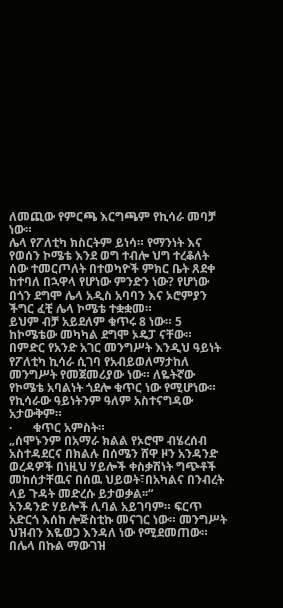ለመጪው የምርጫ እርግጫም የኪሳራ መባቻ ነው።
ሌላ የፖለቲካ ክስርትም ይነሳ። የማንነት እና የወሰን ኮሜቴ እንደ ወግ ተብሎ ህግ ተረቆለት ሰው ተመርጦለት በተወካዮች ምክር ቤት ጸደቀ ከተባለ በኋዋላ የሆነው ምንድን ነው? የሆነው በጎን ደግሞ ሌላ አዲስ አባባን እና ኦሮምያን ችግር ፈቺ ሌላ ኮሜቴ ተቋቋመ።
ይህም ብቻ አይደለም ቁጥሩ 8 ነው። 5 ከኮሜቴው መካካል ደግሞ ኦዴፓ ናቸው። በምድር የአንድ አገር መንግሥት እንዲህ ዓይነት የፖለቲካ ኪሳራ ሲገባ የአብይወለማታከለ መንግሥት የመጀመሪያው ነው። ለዬትኛው የኮሜቴ አባልነት ጎደሎ ቁጥር ነው የሚሆነው። የኪሳራው ዓይነትንም ዓለም አስተናግዳው አታውቅም።
·       ቁጥር አምስት።
„ሰሞኑንም በአማራ ክልል የኦሮሞ ብሄረሰብ አስተዳደርና በክልሉ በሰሜን ሸዋ ዞን አንዳንድ ወረዳዎች በነዚህ ሃይሎች ቀስቃሽነት ግጭቶች መከሰታቸዉና በሰዉ ህይወት፣በአካልና በንብረት ላይ ጉዳት መድረሱ ይታወቃል፡፡“
አንዳንድ ሃይሎች ሊባል አይገባም። ፍርጥ አድርጎ እሰከ ሎጅስቲኩ መናገር ነው። መንግሥት ህዝብን እዬወጋ እንዳለ ነው የሚደመጠው።
በሌላ በኩል ማውገዝ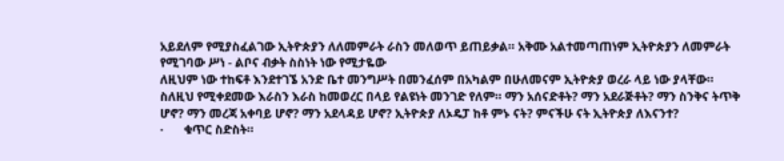አይደለም የሚያስፈልገው ኢትዮጵያን ለለመምራት ራስን መለወጥ ይጠይቃል። አቅሙ አልተመጣጠነም ኢትዮጵያን ለመምራት የሚገባው ሥነ - ልቦና ብቃት ስስነት ነው የሚታዬው
ለዚህም ነው ተከፍቶ እንደተገኜ አንድ ቤተ መንግሥት በመንፈሰም በአካልም በሁለመናም ኢትዮጵያ ወረራ ላይ ነው ያላቸው። ስለዚህ የሚቀደመው እራስን እራስ ከመወረር በላይ የልዩነት መንገድ የለም። ማን አሰናድቶት? ማን አደራጅቶት? ማን ስንቅና ትጥቅ ሆኖ? ማን መረጃ አቀባይ ሆኖ? ማን አደላዳይ ሆኖ? ኢትዮጵያ ለኦዴፓ ከቶ ምኑ ናት? ምናችሁ ናት ኢትዮጵያ ለእናንተ?
·       ቁጥር ስድስት።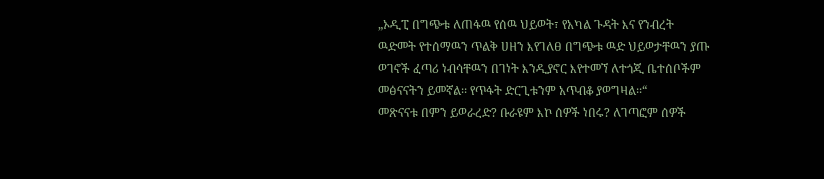„ኦዲፒ በግጭቱ ለጠፋዉ የሰዉ ህይወት፣ የአካል ጉዳት እና የንብረት ዉድመት የተሰማዉን ጥልቅ ሀዘን እየገለፀ በግጭቱ ዉድ ህይወታቸዉን ያጡ ወገኖች ፈጣሪ ነብሳቸዉን በገነት እንዲያኖር እየተመኘ ለተጎጂ ቤተሰቦችም መፅናናትን ይመኛል፡፡ የጥፋት ድርጊቱንም አጥብቆ ያወግዛል፡፡“
መጽናናቱ በምን ይወራረድ? ቡራዩም እኮ ሰዎች ነበሩ? ለገጣፎም ሰዎች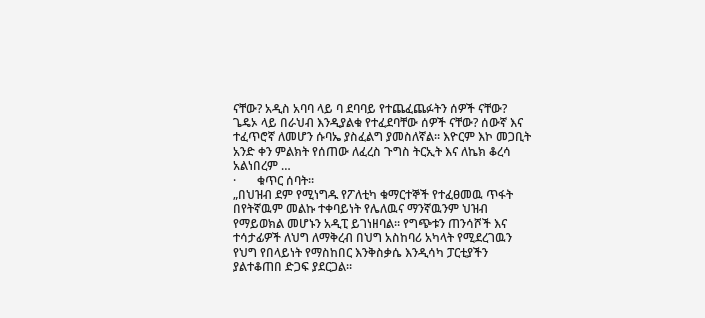ናቸው? አዲስ አባባ ላይ ባ ደባባይ የተጨፈጨፉትን ሰዎች ናቸው? ጌዴኦ ላይ በራህብ እንዲያልቁ የተፈደባቸው ሰዎች ናቸው? ሰውኛ እና ተፈጥሮኛ ለመሆን ሱባኤ ያስፈልግ ያመስለኛል። እዮርም እኮ መጋቢት አንድ ቀን ምልክት የሰጠው ለፈረስ ጉግስ ትርኢት እና ለኬክ ቆረሳ አልነበረም …
·       ቁጥር ሰባት።
„በህዝብ ደም የሚነግዱ የፖለቲካ ቁማርተኞች የተፈፀመዉ ጥፋት በየትኛዉም መልኩ ተቀባይነት የሌለዉና ማንኛዉንም ህዝብ የማይወክል መሆኑን አዲፒ ይገነዘባል፡፡ የግጭቱን ጠንሳሾች እና ተሳታፊዎች ለህግ ለማቅረብ በህግ አስከባሪ አካላት የሚደረገዉን የህግ የበላይነት የማስከበር እንቅስቃሴ እንዲሳካ ፓርቲያችን ያልተቆጠበ ድጋፍ ያደርጋል፡፡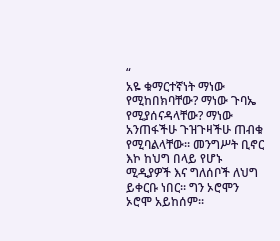“
አዬ ቁማርተኛነት ማነው የሚከበክባቸው? ማነው ጉባኤ የሚያሰናዳላቸው? ማነው አንጠፋችሁ ጉዝጉዛችሁ ጠብቁ የሚባልላቸው። መንግሥት ቢኖር እኮ ከህግ በላይ የሆኑ ሚዲያዎች እና ግለሰቦች ለህግ ይቀርቡ ነበር። ግን ኦሮሞን ኦሮሞ አይከሰም።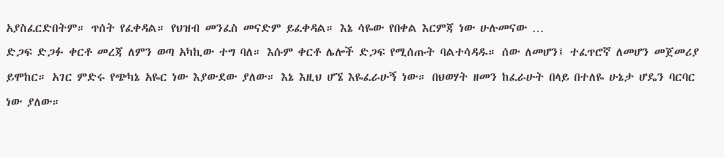አያስፈርድበትም። ጥሰት የፈቀዳል። የህዝብ መንፈስ መናድም ይፈቀዳል። እኔ ሳዬው የበቀል እርምጃ ነው ሁሉመናው …
ድጋፍ ድጋፉ ቀርቶ መረጃ ለምን ወጣ አካኪው ተግ ባለ። እሱም ቀርቶ ሌሎች ድጋፍ የሚሰጡት ባልተሳዳዱ። ሰው ለመሆን፤ ተፈጥሮኛ ለመሆን መጀመሪያ ይሞከር። አገር ምድሩ የጭካኔ አዬር ነው እያውደው ያለው። እኔ እዚህ ሆኜ እዬፈራሁኝ ነው። በህወሃት ዘመን ከፈራሁት በላይ በተለዬ ሁኔታ ሆዴን ባርባር ነው ያለው።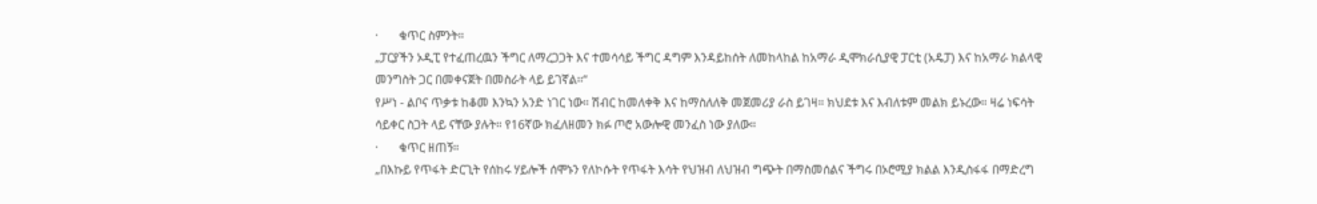·       ቁጥር ስምንት።
„ፓርያችን ኦዲፒ የተፈጠረዉን ችግር ለማረጋጋት እና ተመሳሳይ ችግር ዳግም እንዳይከሰት ለመከላከል ከአማራ ዲሞክራሲያዊ ፓርቲ (አዴፓ) እና ከአማራ ክልላዊ መንግስት ጋር በመቀናጀት በመስራት ላይ ይገኛል፡፡“
የሥነ - ልቦና ጥቃቱ ከቆመ እንኳን አንድ ነገር ነው። ሽብር ከመለቀቅ እና ከማስለለቅ መጀመሪያ ራስ ይገዛ። ክህደቱ እና እብለቱም መልክ ይኑረው። ዛሬ ነፍሳት ሳይቀር ስጋት ላይ ናቸው ያሉት። የ16ኛው ክፈለዘመን ክፉ ጦሮ አውሎዊ መንፈስ ነው ያለው።
·       ቁጥር ዘጠኝ።
„በእኩይ የጥፋት ድርጊት የሰከሩ ሃይሎች ሰሞኑን የለኮሱት የጥፋት እሳት የህዝብ ለህዝብ ግጭት በማስመሰልና ችግሩ በኦሮሚያ ክልል እንዲስፋፋ በማድረግ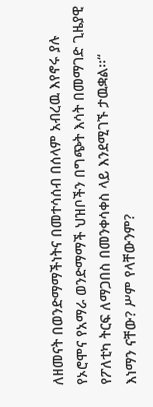ለዘመናት በወንድማማችነትና በመተሳሰብ በሰላም አብረዉ እየኖሩ ያሉ የኦሮሞና የአማራ ወንድማማች ህዝቦችን በግጭት እሳት በመማገድ ጊዜያዊ የፖለቲካ ትርፍ ለማጋበስ በመንቀሳቀስ ላይ እንደሚገኙ ታዉቋል፡፡“
እነማን ናቸው? ሥም የላቸውንም?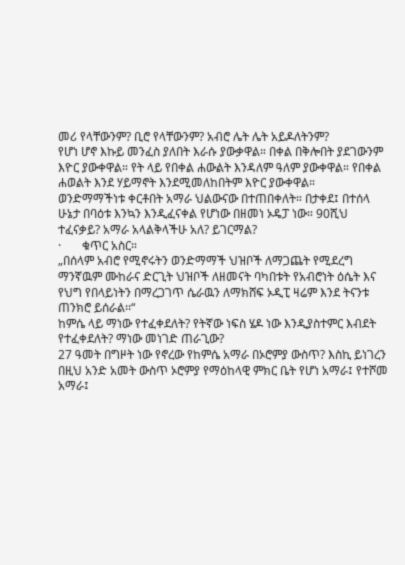መሪ የላቸውንም? ቢሮ የላቸውንም? አብሮ ሌት ሌት አይዶለትንም?
የሆነ ሆኖ እኩይ መንፈስ ያለበት እራሱ ያውቃዋል። በቀል በቅሎበት ያደገውንም እዮር ያውቀዋል። የት ላይ የበቀል ሐውልት እንዳለም ዓለም ያውቀዋል። የበቀል ሐወልት እንደ ሃይማኖት እንደሚመለከበትም እዮር ያውቀዋል።
ወንድማማችነቱ ቀርቶበት አማራ ህልውናው በተጠበቀለት። በታቀደ፤ በተሰላ ሁኔታ በባዕቱ እንኳን እንዲፈናቀል የሆነው በዘመነ ኦዴፓ ነው። 90ሺህ ተፈናቃይ? አማራ አላልቅላችሁ አለ? ይገርማል?
·       ቁጥር አስር።
„በሰላም አብሮ የሚኖሩትን ወንድማማች ህዝቦች ለማጋጨት የሚደረግ ማንኛዉም ሙከራና ድርጊት ህዝቦች ለዘመናት ባካበቱት የአብሮነት ዕሴት እና የህግ የበላይነትን በማረጋገጥ ሴራዉን ለማክሸፍ ኦዲፒ ዛሬም እንደ ትናንቱ ጠንክሮ ይሰራል፡፡“
ከምሴ ላይ ማነው የተፈቀደለት? የትኛው ነፍስ ሄዶ ነው እንዲያስተምር እብደት የተፈቀደለት? ማነው መነገድ ጠራጊው?
27 ዓመት በግዞት ነው የኖረው የከምሴ አማራ በኦሮምያ ውስጥ? እስኪ ይነገረን በዚህ አንድ አመት ውስጥ ኦሮምያ የማዕከላዊ ምክር ቤት የሆነ አማራ፤ የተሾመ አማራ፤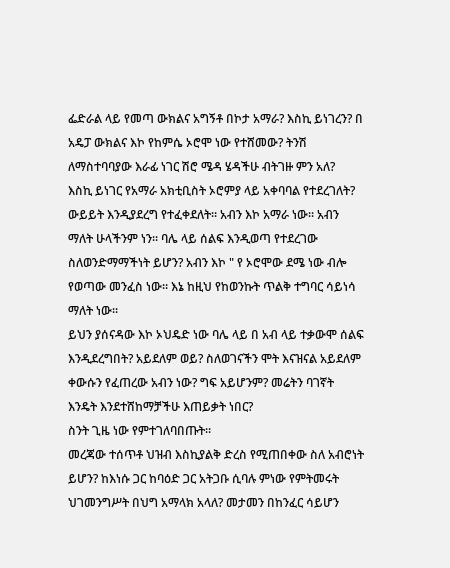ፌድራል ላይ የመጣ ውክልና አግኝቶ በኮታ አማራ? እስኪ ይነገረን? በ አዴፓ ውክልና እኮ የከምሴ ኦሮሞ ነው የተሸመው? ትንሽ ለማስተባባያው እራፊ ነገር ሽሮ ሜዳ ሄዳችሁ ብትገዙ ምን አለ?
እስኪ ይነገር የአማራ አክቲቢስት ኦሮምያ ላይ አቀባባል የተደረገለት? ውይይት እንዲያደረግ የተፈቀደለት። አብን እኮ አማራ ነው። አብን ማለት ሁላችንም ነን። ባሌ ላይ ሰልፍ እንዲወጣ የተደረገው ስለወንድማማችነት ይሆን? አብን እኮ " የ ኦሮሞው ደሜ ነው ብሎ የወጣው መንፈስ ነው። እኔ ከዚህ የከወንኩት ጥልቅ ተግባር ሳይነሳ ማለት ነው።
ይህን ያሰናዳው እኮ ኦህዴድ ነው ባሌ ላይ በ አብ ላይ ተቃውሞ ሰልፍ እንዲደረግበት? አይደለም ወይ? ስለወገናችን ሞት እናዝናል አይደለም ቀውሱን የፈጠረው አብን ነው? ግፍ አይሆንም? መሬትን ባገኛት እንዴት እንደተሸከማቻችሁ እጠይቃት ነበር?
ስንት ጊዜ ነው የምተገለባበጡት።
መረጃው ተሰጥቶ ህዝብ እስኪያልቅ ድረስ የሚጠበቀው ስለ አብሮነት ይሆን? ከእነሱ ጋር ከባዕድ ጋር አትጋቡ ሲባሉ ምነው የምትመሩት ህገመንግሥት በህግ አማላክ አላለ? መታመን በከንፈር ሳይሆን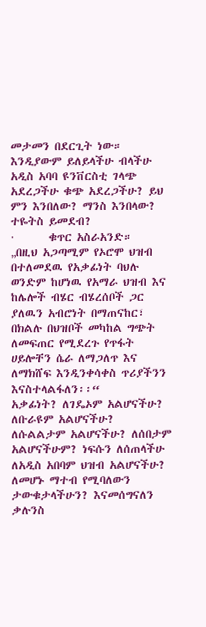መታመን በደርጊት ነው። እንዲያውም ይለይላችሁ ብላችሁ አዲስ አባባ ዩንቨርስቲ ገላጭ አደረጋችሁ ቁጭ አደረጋችሁ? ይህ ምን እንበለው? ማንስ እንበላው? ተዬትስ ይመደብ?
·       ቁጥር አስራአንድ።
„በዚህ አጋጣሚም የኦሮሞ ህዝብ በተለመደዉ የአቃፊነት ባህሉ ወንድም ከሆነዉ የአማራ ህዝብ እና ከሌሎች ብሄር ብሄረሰቦች ጋር ያለዉን አብሮነት በማጠናከር፣ በክልሉ በህዝቦች መካከል ግጭት ለመፍጠር የሚደረጉ የጥፋት ሀይሎቸን ሴራ ለማጋለጥ እና ለማክሸፍ እንዲንቀሳቀስ ጥሪያችንን እናስተላልፋለን፡፡“
አቃፊነት? ለገዴኦም አልሆናችሁ? ለቡራዩም አልሆናችሁ? ለሱልልታም አልሆናችሁ? ለሰበታም አልሆናችሁም? ነፍሱን ለሰጠላችሁ ለአዲስ አበባም ህዝብ አልሆናችሁ? ለመሆኑ ማተብ የሚባለውን ታውቁታላችሁን? እናመሰግናለን ቃሉንስ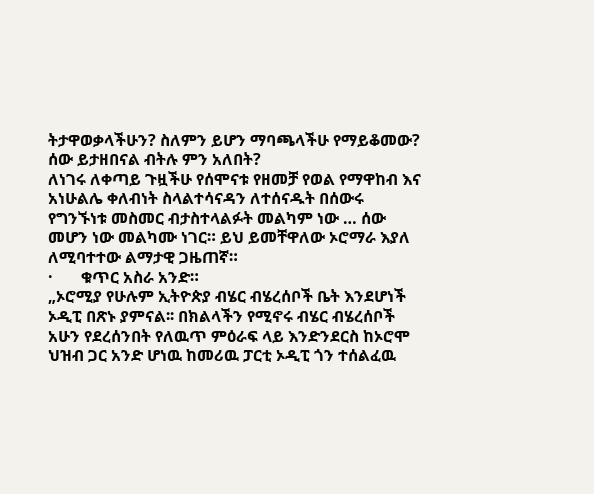ትታዋወቃላችሁን? ስለምን ይሆን ማባጫላችሁ የማይቆመው? ሰው ይታዘበናል ብትሉ ምን አለበት?
ለነገሩ ለቀጣይ ጉዟችሁ የሰሞናቱ የዘመቻ የወል የማዋከብ እና አነሁልሌ ቀለብነት ስላልተሳናዳን ለተሰናዱት በሰውሩ የግንኙነቱ መስመር ብታስተላልፉት መልካም ነው … ሰው መሆን ነው መልካሙ ነገር። ይህ ይመቸዋለው ኦሮማራ እያለ ለሚባተተው ልማታዊ ጋዜጠኛ።
·       ቁጥር አስራ አንድ።
„ኦሮሚያ የሁሉም ኢትዮጵያ ብሄር ብሄረሰቦች ቤት እንደሆነች ኦዲፒ በጽኑ ያምናል፡፡ በክልላችን የሚኖሩ ብሄር ብሄረሰቦች አሁን የደረሰንበት የለዉጥ ምዕራፍ ላይ እንድንደርስ ከኦሮሞ ህዝብ ጋር አንድ ሆነዉ ከመሪዉ ፓርቲ ኦዲፒ ጎን ተሰልፈዉ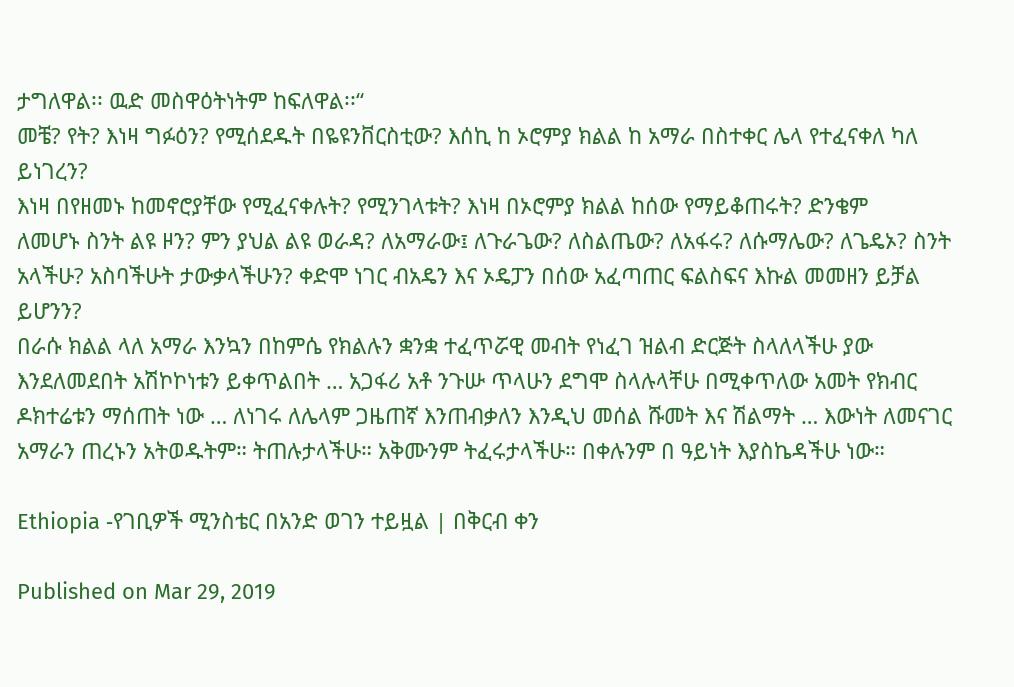ታግለዋል፡፡ ዉድ መስዋዕትነትም ከፍለዋል፡፡“
መቼ? የት? እነዛ ግፉዕን? የሚሰደዱት በዬዩንቨርስቲው? እሰኪ ከ ኦሮምያ ክልል ከ አማራ በስተቀር ሌላ የተፈናቀለ ካለ ይነገረን?
እነዛ በየዘመኑ ከመኖሮያቸው የሚፈናቀሉት? የሚንገላቱት? እነዛ በኦሮምያ ክልል ከሰው የማይቆጠሩት? ድንቄም
ለመሆኑ ስንት ልዩ ዞን? ምን ያህል ልዩ ወራዳ? ለአማራው፤ ለጉራጌው? ለስልጤው? ለአፋሩ? ለሱማሌው? ለጌዴኦ? ስንት አላችሁ? አስባችሁት ታውቃላችሁን? ቀድሞ ነገር ብአዴን እና ኦዴፓን በሰው አፈጣጠር ፍልስፍና እኩል መመዘን ይቻል ይሆንን?
በራሱ ክልል ላለ አማራ እንኳን በከምሴ የክልሉን ቋንቋ ተፈጥሯዊ መብት የነፈገ ዝልብ ድርጅት ስላለላችሁ ያው እንደለመደበት አሽኮኮነቱን ይቀጥልበት … አጋፋሪ አቶ ንጉሡ ጥላሁን ደግሞ ስላሉላቸሁ በሚቀጥለው አመት የክብር ዶክተሬቱን ማሰጠት ነው … ለነገሩ ለሌላም ጋዜጠኛ እንጠብቃለን እንዲህ መሰል ሹመት እና ሽልማት … እውነት ለመናገር አማራን ጠረኑን አትወዱትም። ትጠሉታላችሁ። አቅሙንም ትፈሩታላችሁ። በቀሉንም በ ዓይነት እያስኬዳችሁ ነው።

Ethiopia -የገቢዎች ሚንስቴር በአንድ ወገን ተይዟል | በቅርብ ቀን

Published on Mar 29, 2019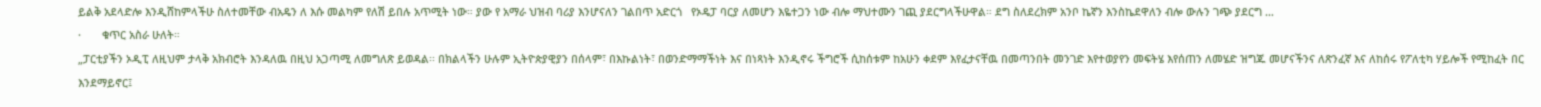ይልቅ አደላድሎ እንዲሸከምላችሁ ስለተመቸው ብአዴን ለ እሱ መልካም የለሽ ይበሉ አጥሚት ነው። ያው የ አማራ ህዝብ ባሪያ እንሆናለን ገልበጥ አድርጎ   የኦዴፓ ባርያ ለመሆን እዬተጋን ነው ብሎ ማህተሙን ገጪ ያደርግላችሁዋል። ደግ ስለደረክም አንቦ ኬኛን እንስኬደዋለን ብሎ ውሉን ገጭ ያደርግ …
·       ቁጥር አስራ ሁለት።
„ፓርቲያችን ኦዲፒ ለዚህም ታላቅ አክብሮት እንዳለዉ በዚህ አጋጣሚ ለመግለጽ ይወዳል፡፡ በክልላችን ሁሉም ኢትዮጵያዊያን በሰላም፣ በእኩልነት፣ በወንድማማችነት እና በነጻነት እንዲኖሩ ችግሮች ሲከሰቱም ከአሁን ቀደም እየፈታናቸዉ በመጣንበት መንገድ እየተወያየን መፍትሄ እየሰጠን ለመሄድ ዝግጁ መሆናችንና ለጽንፈኛ እና ለከሰሩ የፖለቲካ ሃይሎች የሚከፈት በር እንደማይኖር፤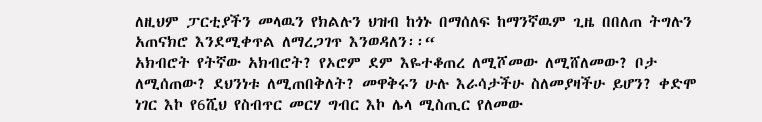ለዚህም ፓርቲያችን መላዉን የክልሉን ህዝብ ከጎኑ በማሰለፍ ከማንኛዉም ጊዜ በበለጠ ትግሉን አጠናክሮ እንደሚቀጥል ለማረጋገጥ እንወዳለን፡፡“
አክብሮት የትኛው አክብሮት? የኦሮም ደም እዬተቆጠረ ለሚሾመው ለሚሸለመው? ቦታ ለሚሰጠው? ደህንነቱ ለሚጠበቅለት? መዋቅሩን ሁሉ እራሳታችሁ ስለመያዛችሁ ይሆን? ቀድሞ ነገር እኮ የ6ሺህ የስብጥር መርሃ ግብር እኮ ሌላ ሚስጢር የለመው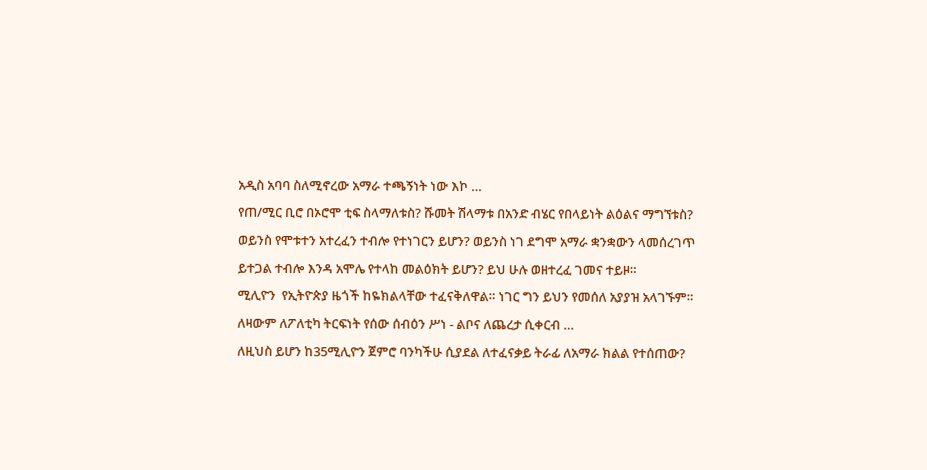አዲስ አባባ ስለሚኖረው አማራ ተጫኝነት ነው እኮ …
የጠ/ሚር ቢሮ በኦሮሞ ቲፍ ስላማለቱስ? ሹመት ሽላማቱ በአንድ ብሄር የበላይነት ልዕልና ማግኘቱስ? ወይንስ የሞቱተን አተረፈን ተብሎ የተነገርን ይሆን? ወይንስ ነገ ደግሞ አማራ ቋንቋውን ላመሰረገጥ ይተጋል ተብሎ እንዳ አሞሌ የተላከ መልዕክት ይሆን? ይህ ሁሉ ወዘተረፈ ገመና ተይዞ።
ሚሊዮን  የኢትዮጵያ ዜጎች ከዬክልላቸው ተፈናቅለዋል። ነገር ግን ይህን የመሰለ አያያዝ አላገኙም። ለዛውም ለፖለቲካ ትርፍነት የሰው ሰብዕን ሥነ - ልቦና ለጨረታ ሲቀርብ …
ለዚህስ ይሆን ከ35ሚሊዮን ጀምሮ ባንካችሁ ሲያደል ለተፈናቃይ ትራፊ ለአማራ ክልል የተሰጠው?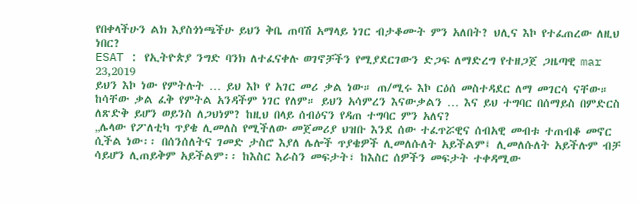የበቀላችሁን ልክ እያስጎነጫችሁ ይህን ቅቤ ጠባሽ አማላይ ነገር ብታቆሙት ምን አለበት? ህሊና እኮ የተፈጠረው ለዚህ ነበር?
ESAT : የኢትዮጵያ ንግድ ባንክ ለተፈናቀሉ ወገኖቻችን የሚያደርገውን ድጋፍ ለማድረግ የተዘጋጀ ጋዜጣዊ mar 23,2019
ይህን እኮ ነው የምትሉት … ይህ እኮ የ አገር መሪ ቃል ነው። ጠ/ሚሩ እኮ ርዕሰ መስተዳደር ለማ መገርሳ ናቸው። ከሳቸው ቃል ፈቅ የምትል አንዳችም ነገር የለም። ይህን አሳምረን እናውቃልን … እና ይህ ተግባር በሰማይስ በምድርስ ለጽድቅ ይሆን ወይንስ ለጋህነም? ከዚህ በላይ ሰብዕናን የዳጠ ተግባር ምን አለና?
„ሌላው የፖለቲካ ጥያቄ ሊመለስ የሚችለው መጀመሪያ ህዝቡ እንደ ሰው ተፈጥሯዊና ሰብአዊ መብቱ ተጠብቆ መኖር ሲችል ነው፡፡ በሰንሰለትና ገመድ ታስሮ እያለ ሌሎች ጥያቄዎች ሊመለሱለት አይችልም፤ ሊመለሱለት አይችሉም ብቻ ሳይሆን ሊጠይቅም አይችልም፡፡ ከእስር እራስን መፍታት፣ ከእስር ሰዎችን መፍታት ተቀዳሚው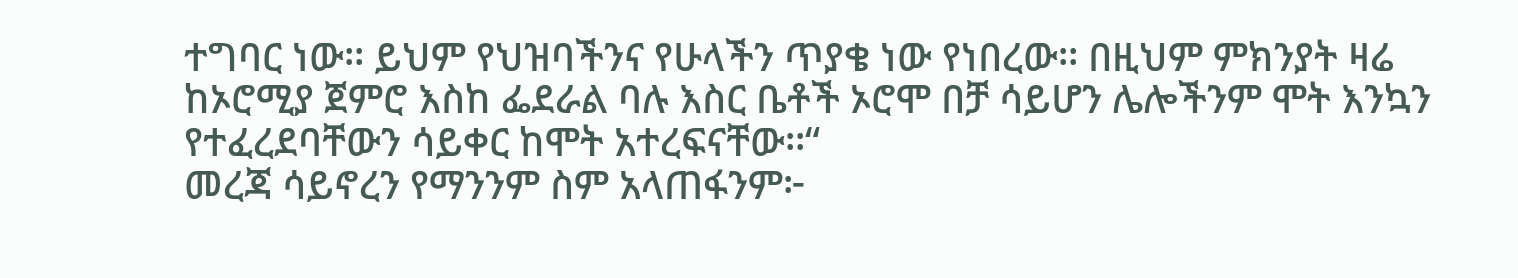ተግባር ነው፡፡ ይህም የህዝባችንና የሁላችን ጥያቄ ነው የነበረው፡፡ በዚህም ምክንያት ዛሬ ከኦሮሚያ ጀምሮ እስከ ፌደራል ባሉ እስር ቤቶች ኦሮሞ በቻ ሳይሆን ሌሎችንም ሞት እንኳን የተፈረደባቸውን ሳይቀር ከሞት አተረፍናቸው፡፡“
መረጃ ሳይኖረን የማንንም ስም አላጠፋንም፦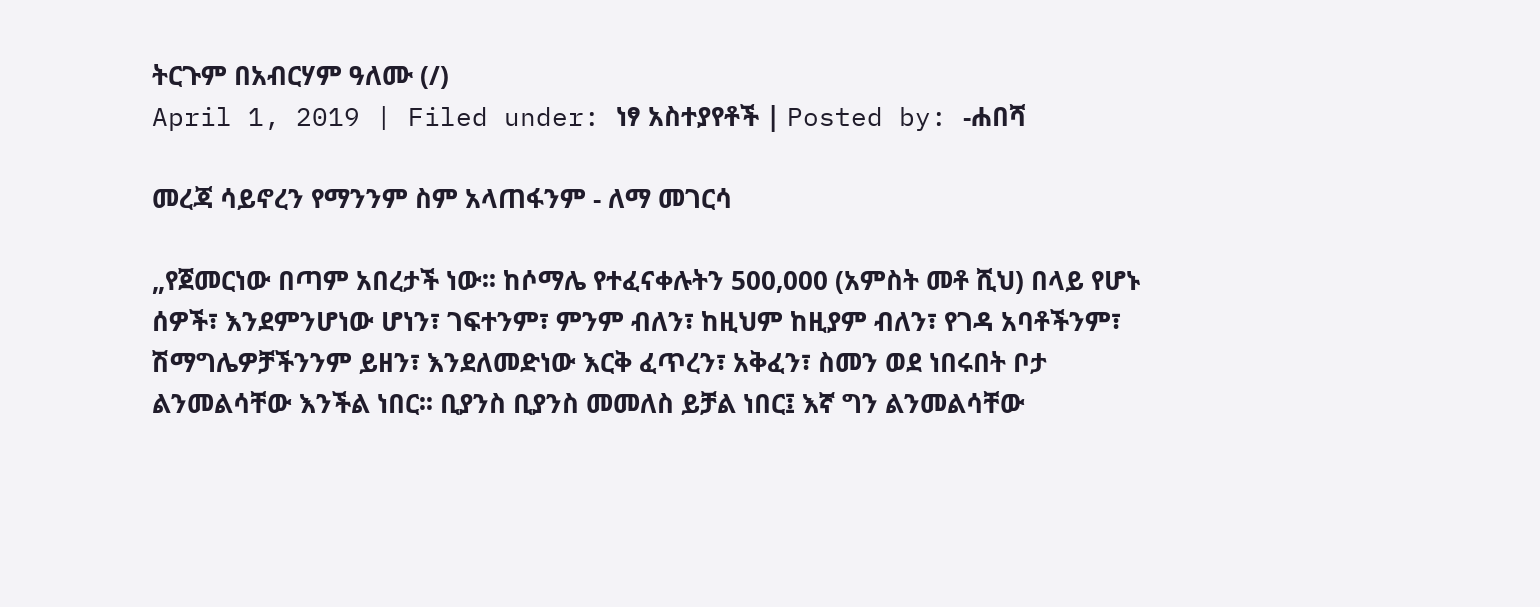ትርጉም በአብርሃም ዓለሙ (/)
April 1, 2019 | Filed under: ነፃ አስተያየቶች | Posted by: -ሐበሻ

መረጃ ሳይኖረን የማንንም ስም አላጠፋንም - ለማ መገርሳ

„የጀመርነው በጣም አበረታች ነው፡፡ ከሶማሌ የተፈናቀሉትን 500,000 (አምስት መቶ ሺህ) በላይ የሆኑ ሰዎች፣ እንደምንሆነው ሆነን፣ ገፍተንም፣ ምንም ብለን፣ ከዚህም ከዚያም ብለን፣ የገዳ አባቶችንም፣ ሽማግሌዎቻችንንም ይዘን፣ እንደለመድነው እርቅ ፈጥረን፣ አቅፈን፣ ስመን ወደ ነበሩበት ቦታ ልንመልሳቸው እንችል ነበር፡፡ ቢያንስ ቢያንስ መመለስ ይቻል ነበር፤ እኛ ግን ልንመልሳቸው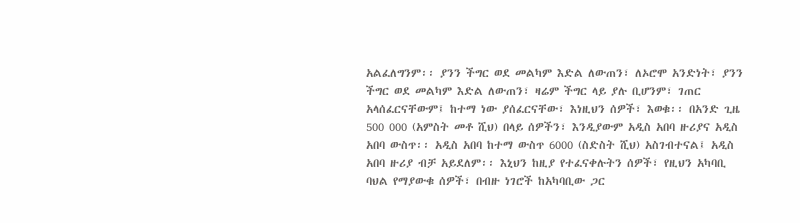አልፈለግንም፡፡ ያንን ችግር ወደ መልካም እድል ለውጠን፣ ለኦሮሞ አንድነት፣ ያንን ችግር ወደ መልካም እድል ለውጠን፣ ዛሬም ችግር ላይ ያሉ ቢሆንም፣ ገጠር አላሰፈርናቸውም፤ ከተማ ነው ያሰፈርናቸው፣ እነዚህን ሰዎች፣ እወቁ፡፡ በአንድ ጊዜ 500 000 (አምስት መቶ ሺህ) በላይ ሰዎችን፣ እንዲያውም አዲስ አበባ ዙሪያና አዲስ አበባ ውስጥ፡፡ አዲስ አበባ ከተማ ውስጥ 6000 (ስድስት ሺህ) አስገብተናል፤ አዲስ አበባ ዙሪያ ብቻ አይደለም፡፡ እኒህን ከዚያ የተፈናቀሉትን ሰዎች፣ የዚህን አካባቢ ባህል የማያውቁ ሰዎች፣ በብዙ ነገሮች ከአካባቢው ጋር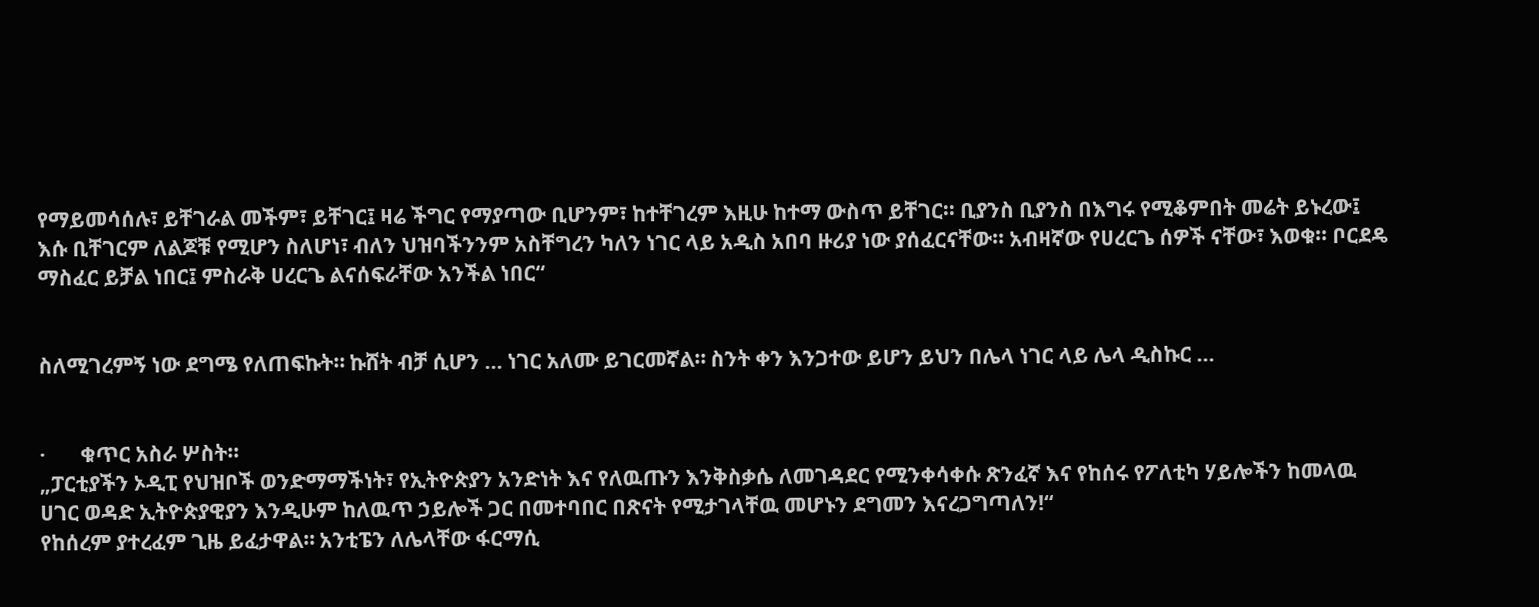የማይመሳሰሉ፣ ይቸገራል መችም፣ ይቸገር፤ ዛሬ ችግር የማያጣው ቢሆንም፣ ከተቸገረም እዚሁ ከተማ ውስጥ ይቸገር፡፡ ቢያንስ ቢያንስ በእግሩ የሚቆምበት መሬት ይኑረው፤ እሱ ቢቸገርም ለልጆቹ የሚሆን ስለሆነ፣ ብለን ህዝባችንንም አስቸግረን ካለን ነገር ላይ አዲስ አበባ ዙሪያ ነው ያሰፈርናቸው፡፡ አብዛኛው የሀረርጌ ሰዎች ናቸው፣ እወቁ፡፡ ቦርደዴ ማስፈር ይቻል ነበር፤ ምስራቅ ሀረርጌ ልናሰፍራቸው እንችል ነበር“


ስለሚገረምኝ ነው ደግሜ የለጠፍኩት። ኩሸት ብቻ ሲሆን … ነገር አለሙ ይገርመኛል። ስንት ቀን እንጋተው ይሆን ይህን በሌላ ነገር ላይ ሌላ ዲስኩር ...


·       ቁጥር አስራ ሦስት።
„ፓርቲያችን ኦዲፒ የህዝቦች ወንድማማችነት፣ የኢትዮጵያን አንድነት እና የለዉጡን እንቅስቃሴ ለመገዳደር የሚንቀሳቀሱ ጽንፈኛ እና የከሰሩ የፖለቲካ ሃይሎችን ከመላዉ ሀገር ወዳድ ኢትዮጵያዊያን እንዲሁም ከለዉጥ ኃይሎች ጋር በመተባበር በጽናት የሚታገላቸዉ መሆኑን ደግመን እናረጋግጣለን!“
የከሰረም ያተረፈም ጊዜ ይፈታዋል። አንቲፔን ለሌላቸው ፋርማሲ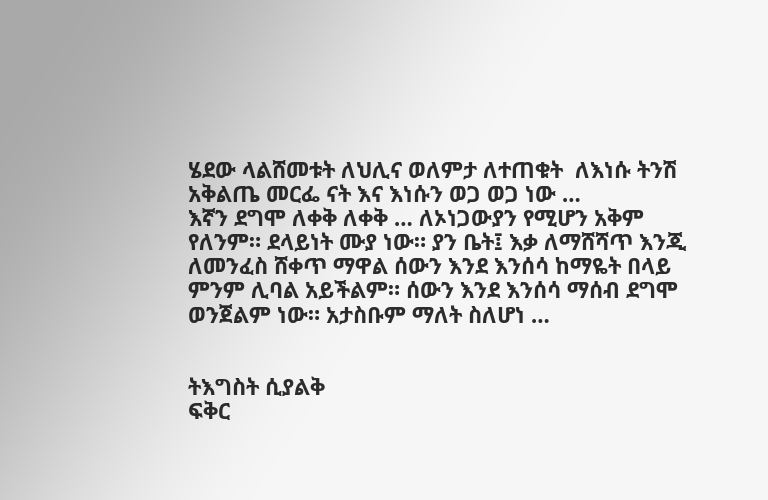ሄደው ላልሸመቱት ለህሊና ወለምታ ለተጠቁት  ለእነሱ ትንሽ አቅልጤ መርፌ ናት እና እነሱን ወጋ ወጋ ነው …
እኛን ደግሞ ለቀቅ ለቀቅ … ለኦነጋውያን የሚሆን አቅም የለንም። ደላይነት ሙያ ነው። ያን ቤት፤ እቃ ለማሸሻጥ እንጂ ለመንፈስ ሸቀጥ ማዋል ሰውን እንደ እንሰሳ ከማዬት በላይ ምንም ሊባል አይችልም። ሰውን እንደ እንሰሳ ማሰብ ደግሞ ወንጀልም ነው። አታስቡም ማለት ስለሆነ …


ትእግስት ሲያልቅ
ፍቅር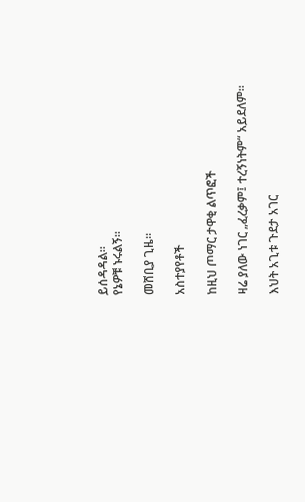ይሰዳዳል።
የኔዎቹ ኑሩልኝ።

መሸቢያ ጊዜ።

አስተያየቶች

ከዚህ ጦማር ታዋቂ ልጥፎች

ዛሬ ያለው ነገር „ፈረቃም፤ ተረኝነትም“ አይደለም።

እህት አጊቱ ጉደታ አገር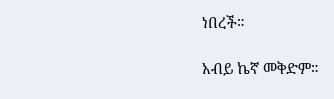ነበረች።

አብይ ኬኛ መቅድም።